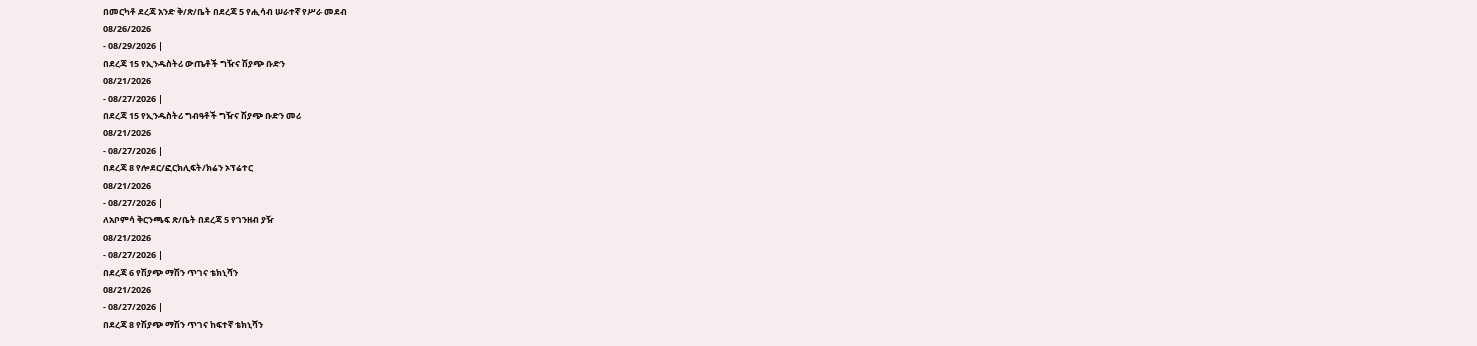በመርካቶ ደረጃ አንድ ቅ/ጽ/ቤት በደረጃ 5 የሒሳብ ሠራተኛ የሥራ መደብ
08/26/2026
- 08/29/2026 |
በደረጃ 15 የኢንዱስትሪ ውጤቶች ግዥና ሽያጭ ቡድን
08/21/2026
- 08/27/2026 |
በደረጃ 15 የኢንዱስትሪ ግብዓቶች ግዥና ሽያጭ ቡድን መሪ
08/21/2026
- 08/27/2026 |
በደረጃ 8 የሎደር/ፎርክሊፍት/ክሬን ኦፕሬተር
08/21/2026
- 08/27/2026 |
ለአቦምሳ ቅርንጫፍ ጽ/ቤት በደረጃ 5 የገንዘብ ያዥ
08/21/2026
- 08/27/2026 |
በደረጃ 6 የሽያጭ ማሽን ጥገና ቴክኒሻን
08/21/2026
- 08/27/2026 |
በደረጃ 8 የሽያጭ ማሽን ጥገና ከፍተኛ ቴክኒሻን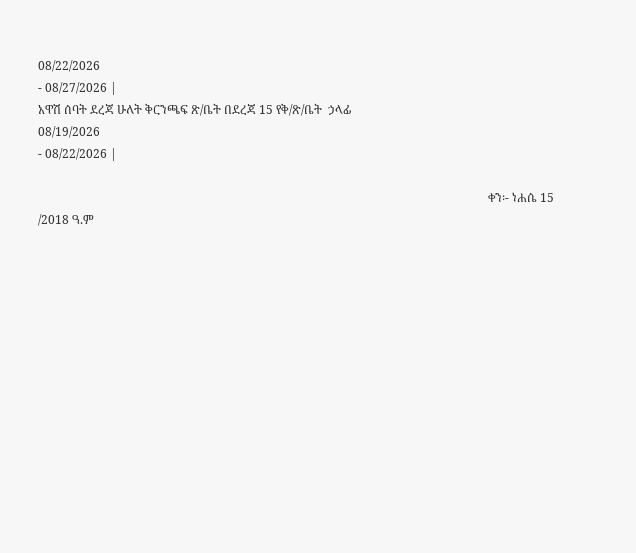08/22/2026
- 08/27/2026 |
አዋሽ ሰባት ደረጃ ሁለት ቅርንጫፍ ጽ/ቤት በደረጃ 15 የቅ/ጽ/ቤት  ኃላፊ
08/19/2026
- 08/22/2026 |

                                                                                                                                                      ቀን፡- ነሐሴ 15 /2018 ዓ.ም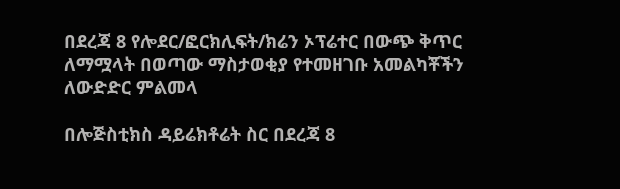በደረጃ 8 የሎደር/ፎርክሊፍት/ክሬን ኦፕሬተር በውጭ ቅጥር ለማሟላት በወጣው ማስታወቂያ የተመዘገቡ አመልካቾችን ለውድድር ምልመላ

በሎጅስቲክስ ዳይሬክቶሬት ስር በደረጃ 8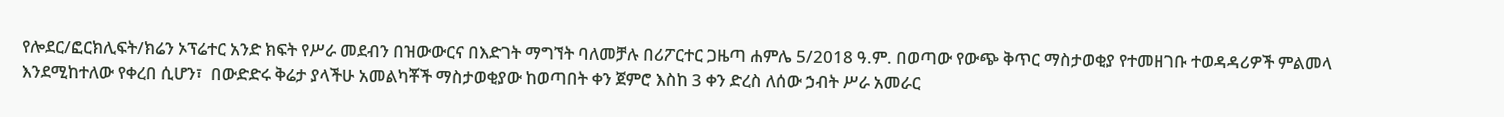የሎደር/ፎርክሊፍት/ክሬን ኦፕሬተር አንድ ክፍት የሥራ መደብን በዝውውርና በእድገት ማግኘት ባለመቻሉ በሪፖርተር ጋዜጣ ሐምሌ 5/2018 ዓ.ም. በወጣው የውጭ ቅጥር ማስታወቂያ የተመዘገቡ ተወዳዳሪዎች ምልመላ እንደሚከተለው የቀረበ ሲሆን፣  በውድድሩ ቅሬታ ያላችሁ አመልካቾች ማስታወቂያው ከወጣበት ቀን ጀምሮ እስከ 3 ቀን ድረስ ለሰው ኃብት ሥራ አመራር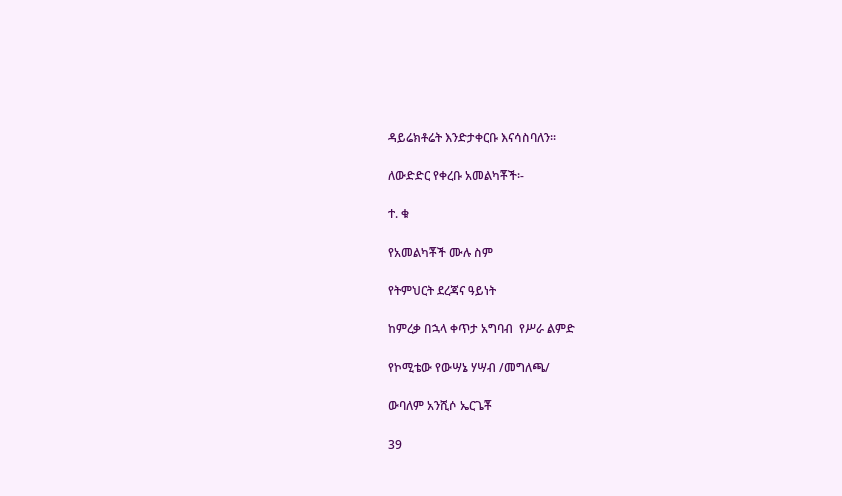ዳይሬክቶሬት እንድታቀርቡ እናሳስባለን፡፡

ለውድድር የቀረቡ አመልካቾች፡-

ተ. ቁ

የአመልካቾች ሙሉ ስም

የትምህርት ደረጃና ዓይነት

ከምረቃ በኋላ ቀጥታ አግባብ  የሥራ ልምድ

የኮሚቴው የውሣኔ ሃሣብ /መግለጫ/

ውባለም አንሺሶ ኤርጌቾ

39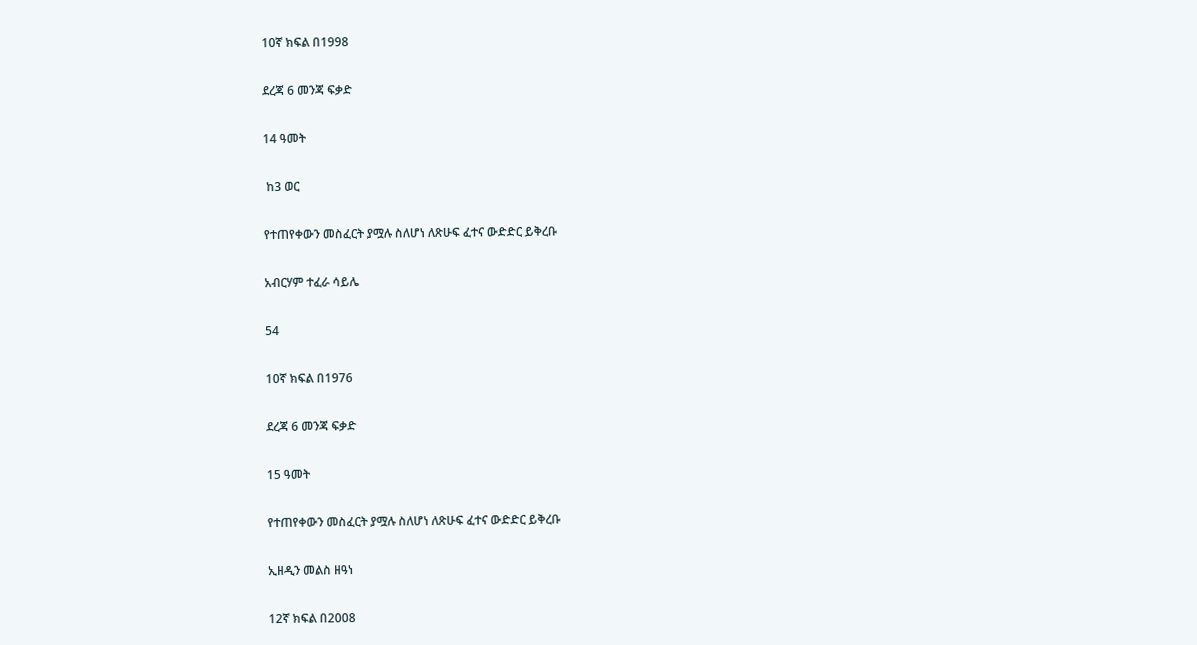10ኛ ክፍል በ1998

ደረጃ 6 መንጃ ፍቃድ

14 ዓመት

 ከ3 ወር

የተጠየቀውን መስፈርት ያሟሉ ስለሆነ ለጽሁፍ ፈተና ውድድር ይቅረቡ

አብርሃም ተፈራ ሳይሌ

54

10ኛ ክፍል በ1976

ደረጃ 6 መንጃ ፍቃድ

15 ዓመት

የተጠየቀውን መስፈርት ያሟሉ ስለሆነ ለጽሁፍ ፈተና ውድድር ይቅረቡ

ኢዘዲን መልስ ዘዓነ

12ኛ ክፍል በ2008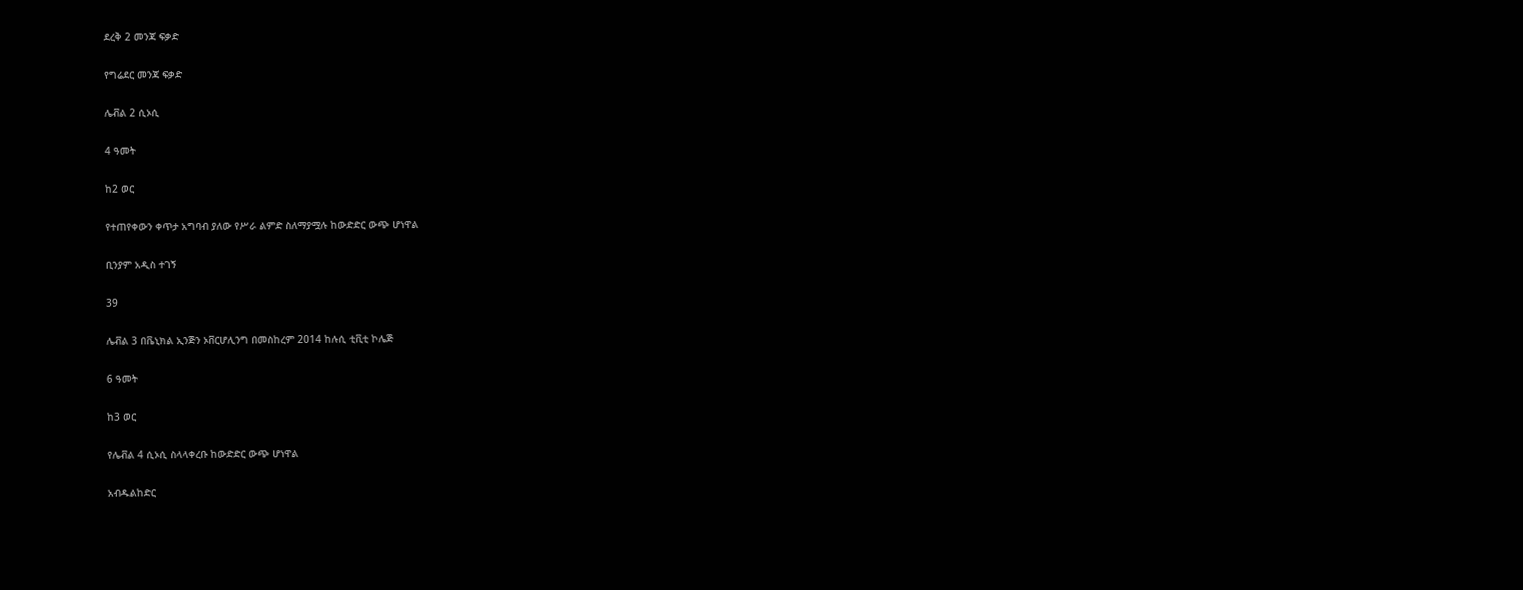ደረቅ 2 መንጃ ፍቃድ

የግሬደር መንጃ ፍቃድ

ሌቭል 2 ሲኦሲ

4 ዓመት

ከ2 ወር

የተጠየቀውን ቀጥታ አግባብ ያለው የሥራ ልምድ ስለማያሟሉ ከውድድር ውጭ ሆነዋል

ቢንያም አዲስ ተገኝ

39

ሌቭል 3 በቬኒክል ኢንጅን ኦቨርሆሊንግ በመስከረም 2014 ከሉሲ ቲቪቲ ኮሌጅ

6 ዓመት

ከ3 ወር

የሌቭል 4 ሲኦሲ ስላላቀረቡ ከውድድር ውጭ ሆነዋል

አብዱልከድር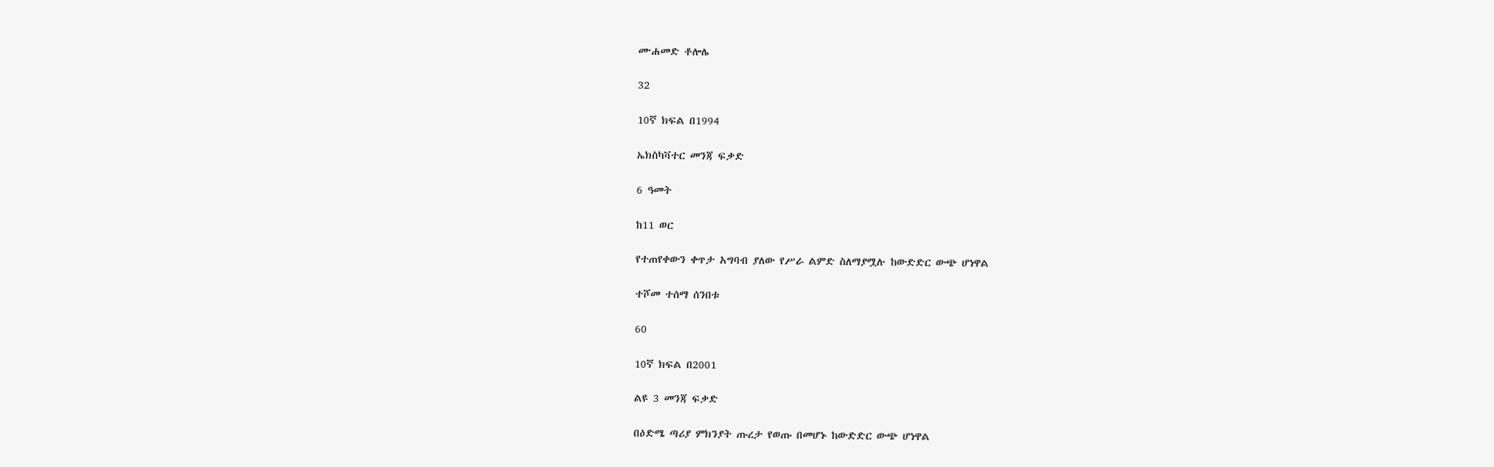ሙሐመድ ቶሎሌ

32

10ኛ ክፍል በ1994

ኤክስካቫተር መንጃ ፍቃድ

6 ዓመት

ከ11 ወር

የተጠየቀውን ቀጥታ አግባብ ያለው የሥራ ልምድ ስለማያሟሉ ከውድድር ውጭ ሆነዋል

ተሾመ ተሰማ ሰንበቱ

60

10ኛ ክፍል በ2001

ልዩ 3 መንጃ ፍቃድ

በዕድሜ ጣሪያ ምክንያት ጡረታ የወጡ በመሆኑ ከውድድር ውጭ ሆነዋል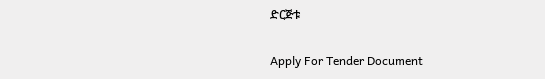ድርጅቱ

Apply For Tender Document